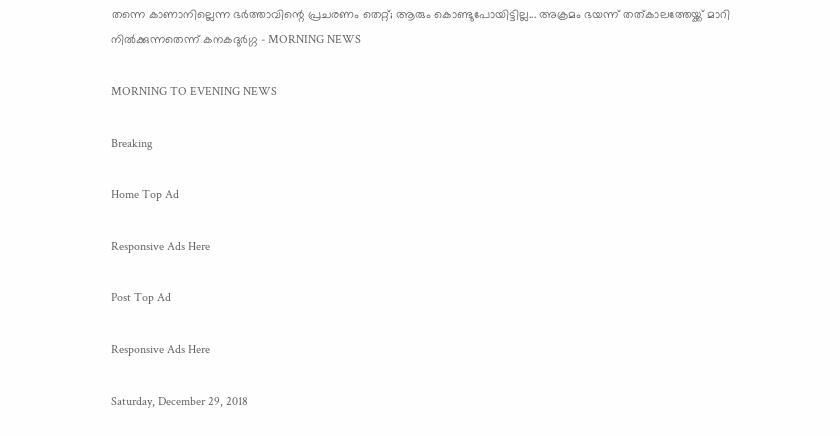തന്നെ കാണാനില്ലെന്ന ഭര്‍ത്താവിന്റെ പ്രചരണം തെറ്റ്; ആരും കൊണ്ടുപോയിട്ടില്ല... അക്രമം ഭയന്ന് തത്കാലത്തേയ്ക്ക് മാറി നില്‍ക്കുന്നതെന്ന് കനകദുര്‍ഗ്ഗ - MORNING NEWS

MORNING TO EVENING NEWS

Breaking

Home Top Ad

Responsive Ads Here

Post Top Ad

Responsive Ads Here

Saturday, December 29, 2018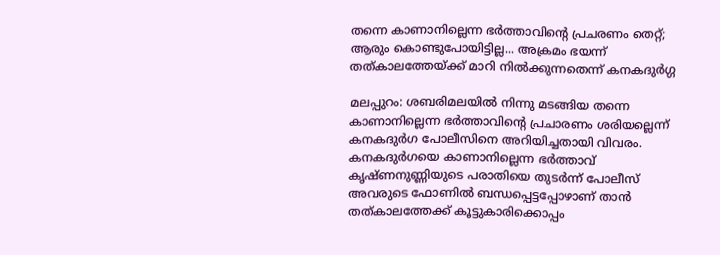തന്നെ കാണാനില്ലെന്ന ഭര്‍ത്താവിന്റെ പ്രചരണം തെറ്റ്; ആരും കൊണ്ടുപോയിട്ടില്ല... അക്രമം ഭയന്ന് തത്കാലത്തേയ്ക്ക് മാറി നില്‍ക്കുന്നതെന്ന് കനകദുര്‍ഗ്ഗ

മലപ്പുറം: ശബരിമലയില്‍ നിന്നു മടങ്ങിയ തന്നെ കാണാനില്ലെന്ന ഭര്‍ത്താവിന്റെ പ്രചാരണം ശരിയല്ലെന്ന് കനകദുര്‍ഗ പോലീസിനെ അറിയിച്ചതായി വിവരം. കനകദുര്‍ഗയെ കാണാനില്ലെന്ന ഭര്‍ത്താവ് കൃഷ്ണനുണ്ണിയുടെ പരാതിയെ തുടര്‍ന്ന് പോലീസ് അവരുടെ ഫോണില്‍ ബന്ധപ്പെട്ടപ്പോഴാണ് താന്‍ തത്കാലത്തേക്ക് കൂട്ടുകാരിക്കൊപ്പം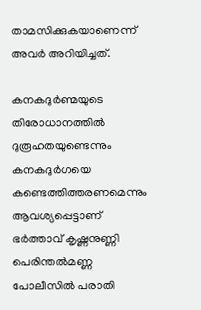താമസിക്കുകയാണെന്ന് അവര്‍ അറിയിച്ചത്.

കനകദുര്‍ണ്മയുടെ തിരോധാനത്തില്‍ ദുരൂഹതയുണ്ടെന്നും കനകദുര്‍ഗയെ കണ്ടെത്തിത്തരണമെന്നും ആവശ്യപ്പെട്ടാണ് ഭര്‍ത്താവ് കൃഷ്ണനുണ്ണി പെരിന്തല്‍മണ്ണ പോലീസില്‍ പരാതി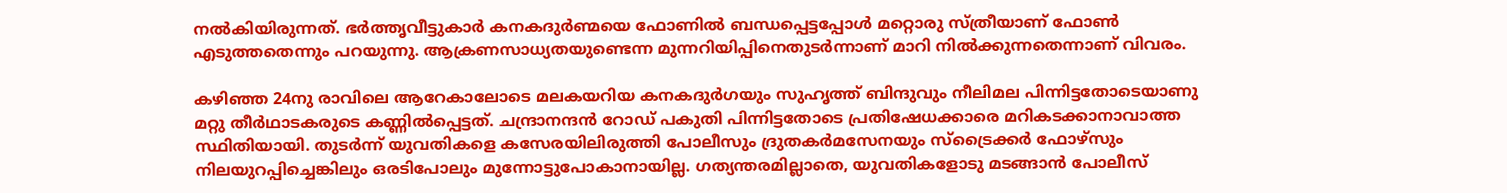നല്‍കിയിരുന്നത്. ഭര്‍ത്തൃവീട്ടുകാര്‍ കനകദുര്‍ണ്മയെ ഫോണില്‍ ബന്ധപ്പെട്ടപ്പോള്‍ മറ്റൊരു സ്ത്രീയാണ് ഫോണ്‍ എടുത്തതെന്നും പറയുന്നു. ആക്രണസാധ്യതയുണ്ടെന്ന മുന്നറിയിപ്പിനെതുടര്‍ന്നാണ് മാറി നില്‍ക്കുന്നതെന്നാണ് വിവരം.

കഴിഞ്ഞ 24നു രാവിലെ ആറേകാലോടെ മലകയറിയ കനകദുര്‍ഗയും സുഹൃത്ത് ബിന്ദുവും നീലിമല പിന്നിട്ടതോടെയാണു മറ്റു തീര്‍ഥാടകരുടെ കണ്ണില്‍പ്പെട്ടത്. ചന്ദ്രാനന്ദന്‍ റോഡ് പകുതി പിന്നിട്ടതോടെ പ്രതിഷേധക്കാരെ മറികടക്കാനാവാത്ത സ്ഥിതിയായി. തുടര്‍ന്ന് യുവതികളെ കസേരയിലിരുത്തി പോലീസും ദ്രുതകര്‍മസേനയും സ്‌ട്രൈക്കര്‍ ഫോഴ്‌സും നിലയുറപ്പിച്ചെങ്കിലും ഒരടിപോലും മുന്നോട്ടുപോകാനായില്ല. ഗത്യന്തരമില്ലാതെ, യുവതികളോടു മടങ്ങാന്‍ പോലീസ്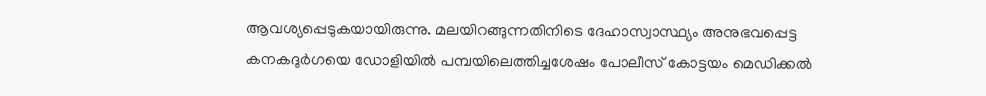ആവശ്യപ്പെടുകയായിരുന്നു. മലയിറങ്ങുന്നതിനിടെ ദേഹാസ്വാസ്ഥ്യം അനുഭവപ്പെട്ട കനകദുര്‍ഗയെ ഡോളിയില്‍ പമ്പയിലെത്തിച്ചശേഷം പോലീസ് കോട്ടയം മെഡിക്കല്‍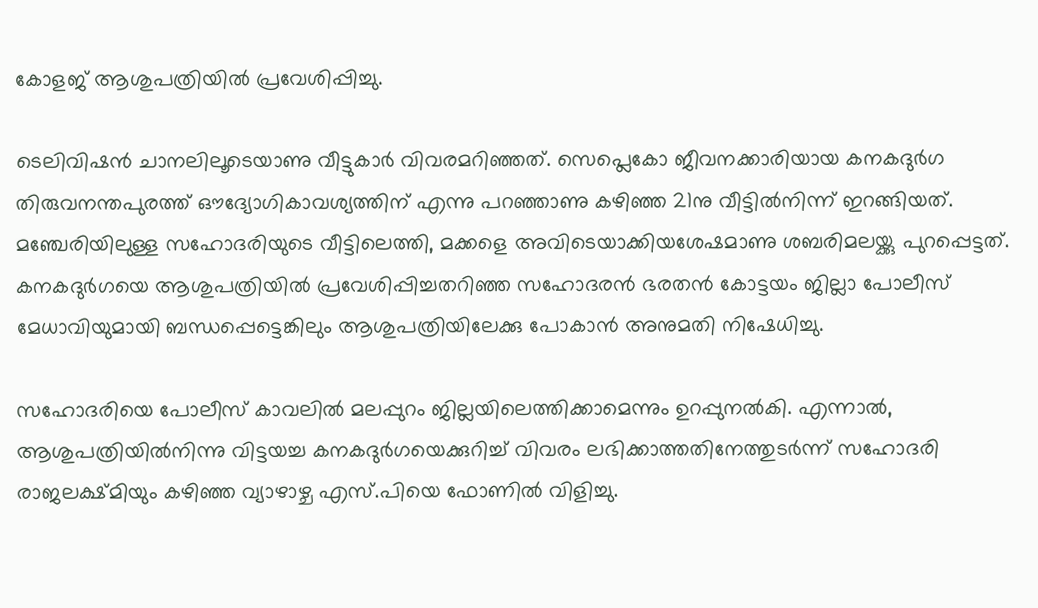കോളജ് ആശുപത്രിയില്‍ പ്രവേശിപ്പിച്ചു.

ടെലിവിഷന്‍ ചാനലിലൂടെയാണു വീട്ടുകാര്‍ വിവരമറിഞ്ഞത്. സെപ്ലെകോ ജീവനക്കാരിയായ കനകദുര്‍ഗ തിരുവനന്തപുരത്ത് ഔദ്യോഗികാവശ്യത്തിന് എന്നു പറഞ്ഞാണു കഴിഞ്ഞ 21നു വീട്ടില്‍നിന്ന് ഇറങ്ങിയത്. മഞ്ചേരിയിലുള്ള സഹോദരിയുടെ വീട്ടിലെത്തി, മക്കളെ അവിടെയാക്കിയശേഷമാണു ശബരിമലയ്ക്കു പുറപ്പെട്ടത്. കനകദുര്‍ഗയെ ആശുപത്രിയില്‍ പ്രവേശിപ്പിച്ചതറിഞ്ഞ സഹോദരന്‍ ഭരതന്‍ കോട്ടയം ജില്ലാ പോലീസ് മേധാവിയുമായി ബന്ധപ്പെട്ടെങ്കിലും ആശുപത്രിയിലേക്കു പോകാന്‍ അനുമതി നിഷേധിച്ചു.

സഹോദരിയെ പോലീസ് കാവലില്‍ മലപ്പുറം ജില്ലയിലെത്തിക്കാമെന്നും ഉറപ്പുനല്‍കി. എന്നാല്‍, ആശുപത്രിയില്‍നിന്നു വിട്ടയച്ച കനകദുര്‍ഗയെക്കുറിച്ച് വിവരം ലഭിക്കാത്തതിനേത്തുടര്‍ന്ന് സഹോദരി രാജലക്ഷ്മിയും കഴിഞ്ഞ വ്യാഴാഴ്ച എസ്.പിയെ ഫോണില്‍ വിളിച്ചു.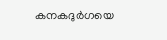കനകദുര്‍ഗയെ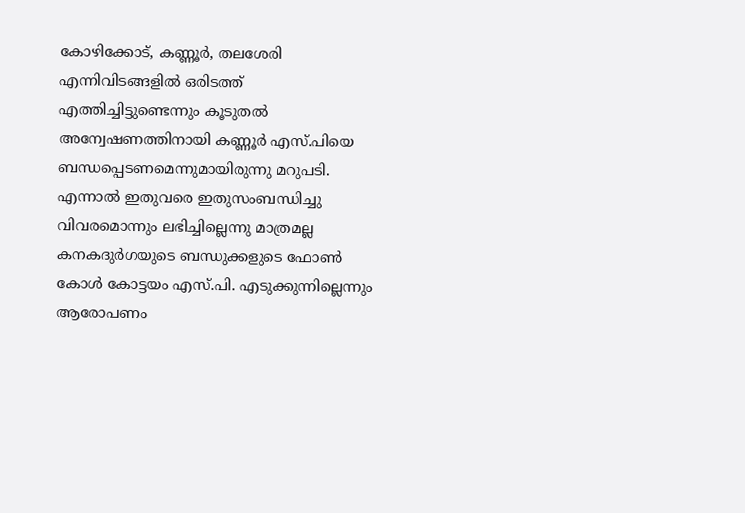കോഴിക്കോട്, കണ്ണൂര്‍, തലശേരി എന്നിവിടങ്ങളില്‍ ഒരിടത്ത് എത്തിച്ചിട്ടുണ്ടെന്നും കൂടുതല്‍ അന്വേഷണത്തിനായി കണ്ണൂര്‍ എസ്.പിയെ ബന്ധപ്പെടണമെന്നുമായിരുന്നു മറുപടി. എന്നാല്‍ ഇതുവരെ ഇതുസംബന്ധിച്ചു വിവരമൊന്നും ലഭിച്ചില്ലെന്നു മാത്രമല്ല കനകദുര്‍ഗയുടെ ബന്ധുക്കളുടെ ഫോണ്‍ കോള്‍ കോട്ടയം എസ്.പി. എടുക്കുന്നില്ലെന്നും ആരോപണം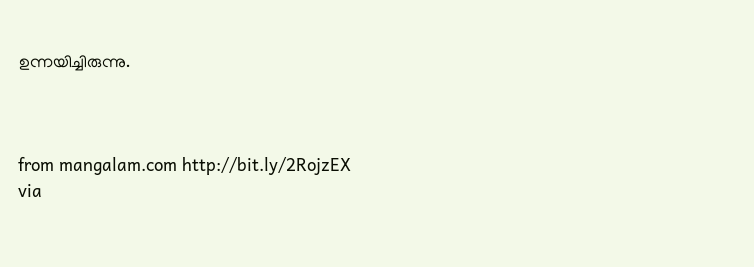ഉന്നയിച്ചിരുന്നു.



from mangalam.com http://bit.ly/2RojzEX
via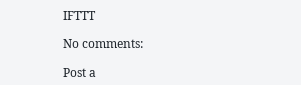IFTTT

No comments:

Post a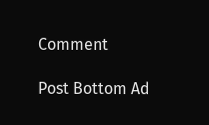Comment

Post Bottom Ad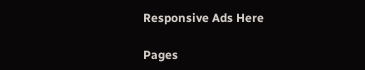Responsive Ads Here

Pages